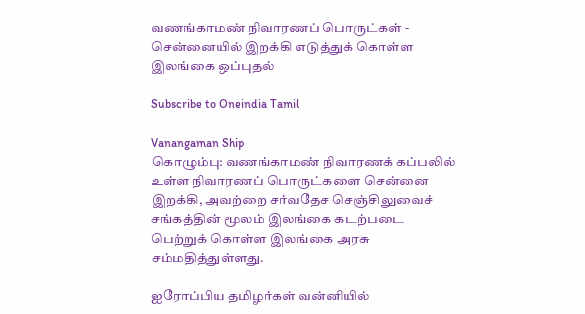வணங்காமண் நிவாரணப் பொருட்கள் - சென்னையில் இறக்கி எடுத்துக் கொள்ள இலங்கை ஒப்புதல்

Subscribe to Oneindia Tamil

Vanangaman Ship
கொழும்பு: வணங்காமண் நிவாரணக் கப்பலில் உள்ள நிவாரணப் பொருட்களை சென்னை இறக்கி, அவற்றை சர்வதேச செஞ்சிலுவைச் சங்கத்தின் மூலம் இலங்கை கடற்படை பெற்றுக் கொள்ள இலங்கை அரசு சம்மதித்துள்ளது.

ஐரோப்பிய தமிழர்கள் வன்னியில்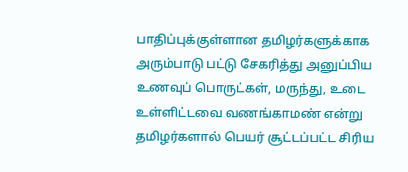பாதிப்புக்குள்ளான தமிழர்களுக்காக அரும்பாடு பட்டு சேகரித்து அனுப்பிய உணவுப் பொருட்கள், மருந்து, உடை உள்ளிட்டவை வணங்காமண் என்று தமிழர்களால் பெயர் சூட்டப்பட்ட சிரிய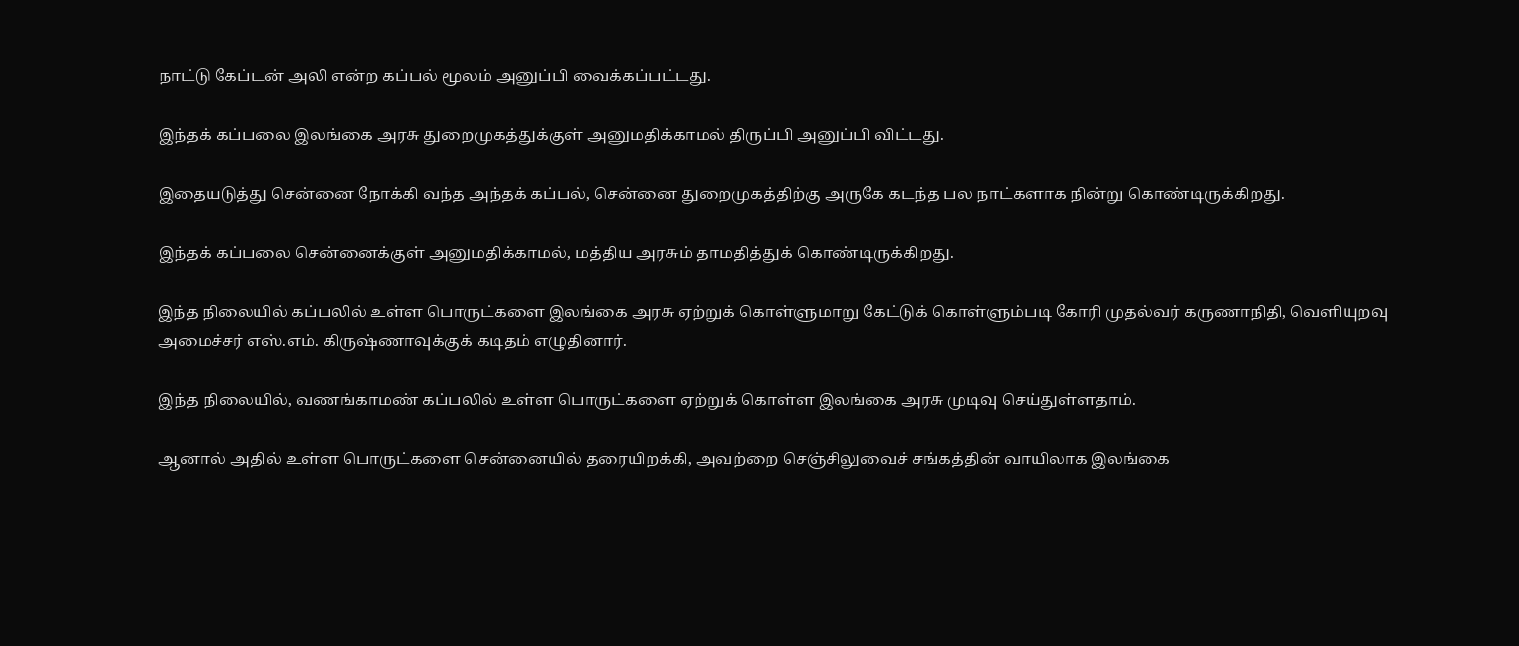நாட்டு கேப்டன் அலி என்ற கப்பல் மூலம் அனுப்பி வைக்கப்பட்டது.

இந்தக் கப்பலை இலங்கை அரசு துறைமுகத்துக்குள் அனுமதிக்காமல் திருப்பி அனுப்பி விட்டது.

இதையடுத்து சென்னை நோக்கி வந்த அந்தக் கப்பல், சென்னை துறைமுகத்திற்கு அருகே கடந்த பல நாட்களாக நின்று கொண்டிருக்கிறது.

இந்தக் கப்பலை சென்னைக்குள் அனுமதிக்காமல், மத்திய அரசும் தாமதித்துக் கொண்டிருக்கிறது.

இந்த நிலையில் கப்பலில் உள்ள பொருட்களை இலங்கை அரசு ஏற்றுக் கொள்ளுமாறு கேட்டுக் கொள்ளும்படி கோரி முதல்வர் கருணாநிதி, வெளியுறவு அமைச்சர் எஸ்.எம். கிருஷ்ணாவுக்குக் கடிதம் எழுதினார்.

இந்த நிலையில், வணங்காமண் கப்பலில் உள்ள பொருட்களை ஏற்றுக் கொள்ள இலங்கை அரசு முடிவு செய்துள்ளதாம்.

ஆனால் அதில் உள்ள பொருட்களை சென்னையில் தரையிறக்கி, அவற்றை செஞ்சிலுவைச் சங்கத்தின் வாயிலாக இலங்கை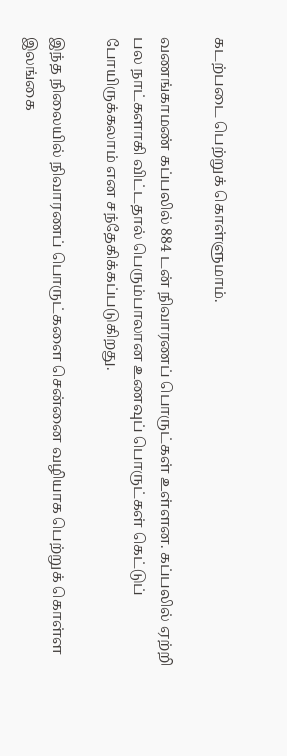கடற்படை பெற்றுக் கொள்ளுமாம்.

வணங்காமண் கப்பலில் 884 டன் நிவாரணப் பொருட்கள் உள்ளன. கப்பலில் ஏற்றி பல நாட்களாகி விட்டதால் பெரும்பாலான உணவுப் பொருட்கள் கெட்டுப் போயிருக்கலாம் என சந்தேகிக்கப்படுகிறது.

இந்த நிலையில் நிவாரணப் பொருட்களை சென்னை வழியாக பெற்றுக் கொள்ள இலங்கை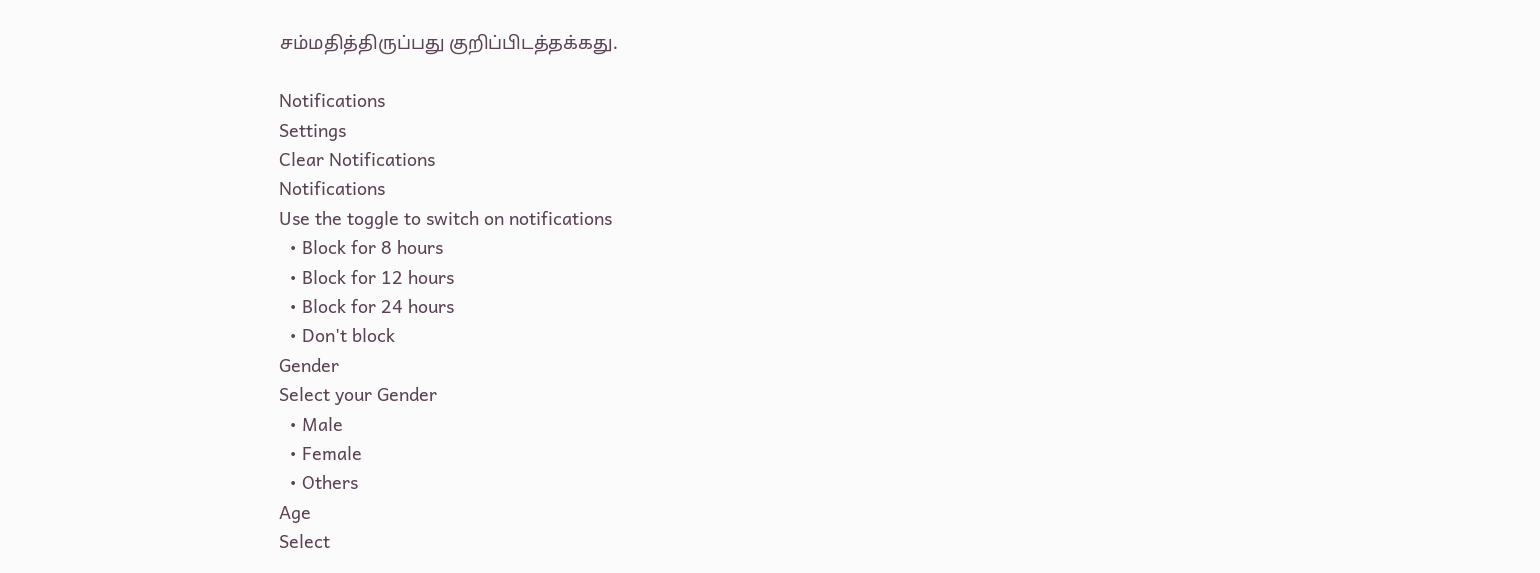சம்மதித்திருப்பது குறிப்பிடத்தக்கது.

Notifications
Settings
Clear Notifications
Notifications
Use the toggle to switch on notifications
  • Block for 8 hours
  • Block for 12 hours
  • Block for 24 hours
  • Don't block
Gender
Select your Gender
  • Male
  • Female
  • Others
Age
Select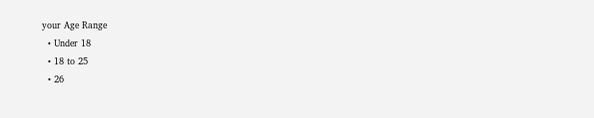your Age Range
  • Under 18
  • 18 to 25
  • 26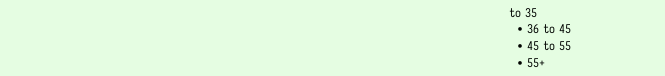to 35
  • 36 to 45
  • 45 to 55
  • 55+